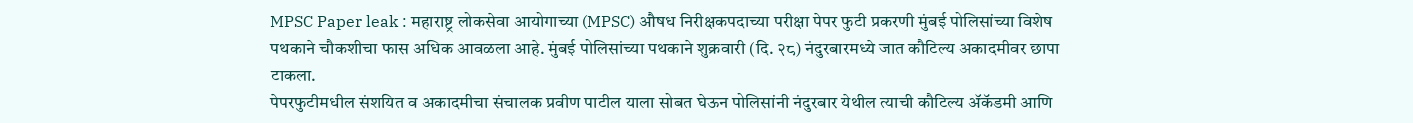MPSC Paper leak : महाराष्ट्र लोकसेवा आयोगाच्या (MPSC) औषध निरीक्षकपदाच्या परीक्षा पेपर फुटी प्रकरणी मुंबई पोलिसांच्या विशेष पथकाने चौकशीचा फास अधिक आवळला आहे. मुंबई पोलिसांच्या पथकाने शुक्रवारी (दि. २८) नंदुरबारमध्ये जात कौटिल्य अकादमीवर छापा टाकला.
पेपरफुटीमधील संशयित व अकादमीचा संचालक प्रवीण पाटील याला सोबत घेऊन पोलिसांनी नंदुरबार येथील त्याची कौटिल्य ॲकॅडमी आणि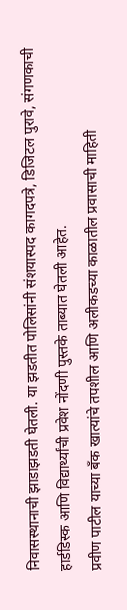निवासस्थानाची झाडाझडती घेतली. या झडतीत पोलिसांनी संशयास्पद कागदपत्रे, डिजिटल पुरावे, संगणकाची हार्डडिस्क आणि विद्यार्थ्यांची प्रवेश नोंदणी पुस्तके ताब्यात घेतली आहेत.
प्रवीण पाटील याच्या बँक खात्यांचे तपशील आणि अलीकडच्या काळातील प्रवासाची माहिती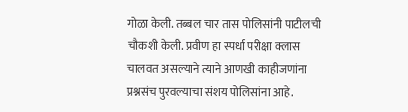गोळा केली. तब्बल चार तास पोलिसांनी पाटीलची चौकशी केली. प्रवीण हा स्पर्धा परीक्षा क्लास चालवत असल्याने त्याने आणखी काहीजणांना प्रश्नसंच पुरवल्याचा संशय पोलिसांना आहे.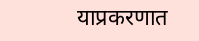याप्रकरणात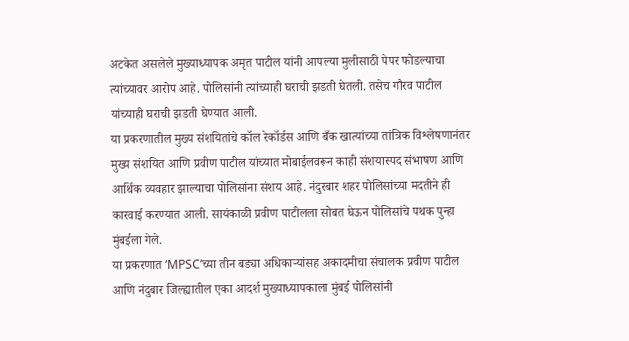अटकेत असलेले मुख्याध्यापक अमृत पाटील यांनी आपल्या मुलीसाठी पेपर फोडल्याचा त्यांच्यावर आरोप आहे. पोलिसांनी त्यांच्याही घराची झडती घेतली. तसेच गौरव पाटील यांच्याही घराची झडती घेण्यात आली.
या प्रकरणातील मुख्य संशयितांचे कॉल रेकॉर्डस आणि बँक खात्यांच्या तांत्रिक विश्लेषणानंतर मुख्य संशयित आणि प्रवीण पाटील यांच्यात मोबाईलवरून काही संशयास्पद संभाषण आणि आर्थिक व्यवहार झाल्याचा पोलिसांना संशय आहे. नंदुरबार शहर पोलिसांच्या मदतीने ही कारवाई करण्यात आली. सायंकाळी प्रवीण पाटीलला सोबत घेऊन पोलिसांचे पथक पुन्हा मुंबईला गेले.
या प्रकरणात ‘MPSC’च्या तीन बड्या अधिकाऱ्यांसह अकादमीचा संचालक प्रवीण पाटील आणि नंदुबार जिल्ह्यातील एका आदर्श मुख्याध्यापकाला मुंबई पोलिसांनी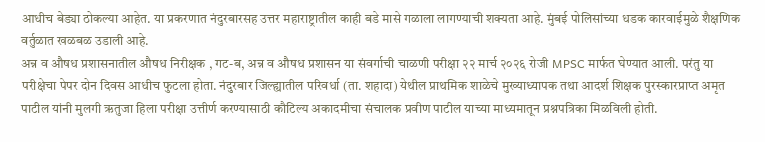आधीच बेड्या ठोकल्या आहेत. या प्रकरणात नंदुरबारसह उत्तर महाराष्ट्रातील काही बडे मासे गळाला लागण्याची शक्यता आहे. मुंबई पोलिसांच्या धडक कारवाईमुळे शैक्षणिक वर्तुळात खळबळ उडाली आहे.
अन्न व औषध प्रशासनातील औषध निरीक्षक , गट-ब, अन्न व औषध प्रशासन या संवर्गाची चाळणी परीक्षा २२ मार्च २०२६ रोजी MPSC मार्फत घेण्यात आली. परंतु या परीक्षेचा पेपर दोन दिवस आधीच फुटला होता. नंदुरबार जिल्ह्यातील परिवर्धा (ता. शहादा) येथील प्राथमिक शाळेचे मुख्याध्यापक तथा आदर्श शिक्षक पुरस्कारप्राप्त अमृत पाटील यांनी मुलगी ऋतुजा हिला परीक्षा उत्तीर्ण करण्यासाठी कौटिल्य अकादमीचा संचालक प्रवीण पाटील याच्या माध्यमातून प्रश्नपत्रिका मिळविली होती.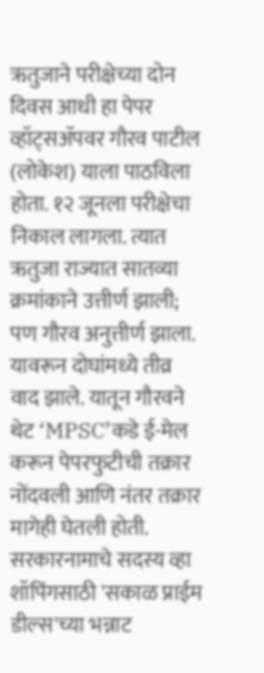ऋतुजाने परीक्षेच्या दोन दिवस आधी हा पेपर व्हॉट्सॲपवर गौरव पाटील (लोकेश) याला पाठविला होता. १२ जूनला परीक्षेचा निकाल लागला. त्यात ऋतुजा राज्यात सातव्या क्रमांकाने उत्तीर्ण झाली; पण गौरव अनुत्तीर्ण झाला. यावरून दोघांमध्ये तीव्र वाद झाले. यातून गौरवने थेट ‘MPSC’कडे ई-मेल करून पेपरफुटीची तक्रार नोंदवली आणि नंतर तक्रार मागेही घेतली होती.
सरकारनामाचे सदस्य व्हा
शॉपिंगसाठी 'सकाळ प्राईम डील्स'च्या भन्नाट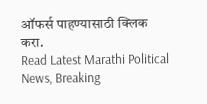ऑफर्स पाहण्यासाठी क्लिक करा.
Read Latest Marathi Political News, Breaking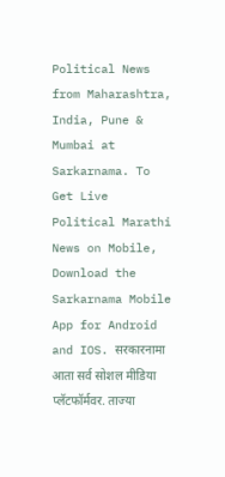Political News from Maharashtra, India, Pune & Mumbai at Sarkarnama. To Get Live Political Marathi News on Mobile, Download the Sarkarnama Mobile App for Android and IOS. सरकारनामा आता सर्व सोशल मीडिया प्लॅटफॉर्मवर. ताज्या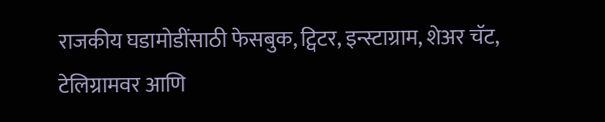राजकीय घडामोडींसाठी फेसबुक, ट्विटर, इन्स्टाग्राम, शेअर चॅट, टेलिग्रामवर आणि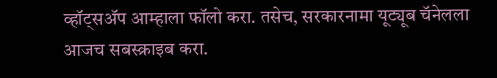व्हॉट्सॲप आम्हाला फॉलो करा. तसेच, सरकारनामा यूट्यूब चॅनेलला आजच सबस्क्राइब करा.